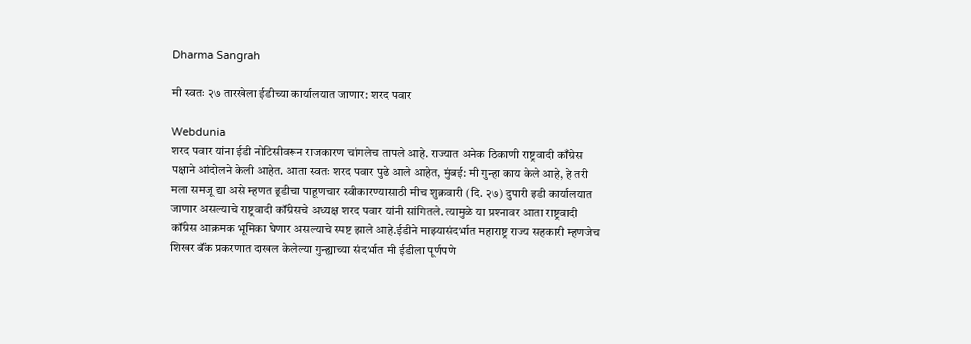Dharma Sangrah

मी स्वतः २७ तारखेला ईडीच्या कार्यालयात जाणार: शरद पवार

Webdunia
शरद पवार यांना ईडी नोटिसीवरून राजकारण चांगलेच तापले आहे. राज्यात अनेक ठिकाणी राष्ट्रवादी काँग्रेस पक्षाने आंदोलने केली आहेत. आता स्वतः शरद पवार पुढे आले आहेत, मुंबई: मी गुन्हा काय केले आहे, हे तरी मला समजू द्या असे म्हणत इ्रडीचा पाहूणचार स्वीकारण्यासाठी मीच शुक्रवारी (दि. २७) दुपारी इडी कार्यालयात जाणार असल्याचे राष्ट्रवादी कॉंग्रेसचे अध्यक्ष शरद पवार यांनी सांगितले. त्यामुळे या प्रश्‍नावर आता राष्ट्रवादी कॉंग्रेस आक्रमक भूमिका घेणार असल्याचे स्पष्ट झाले आहे.ईडीने माझ्यासंदर्भात महाराष्ट्र राज्य सहकारी म्हणजेच शिखर बॅंक प्रकरणात दाखल केलेल्या गुन्ह्याच्या संदर्भात मी ईडीला पूर्णपणे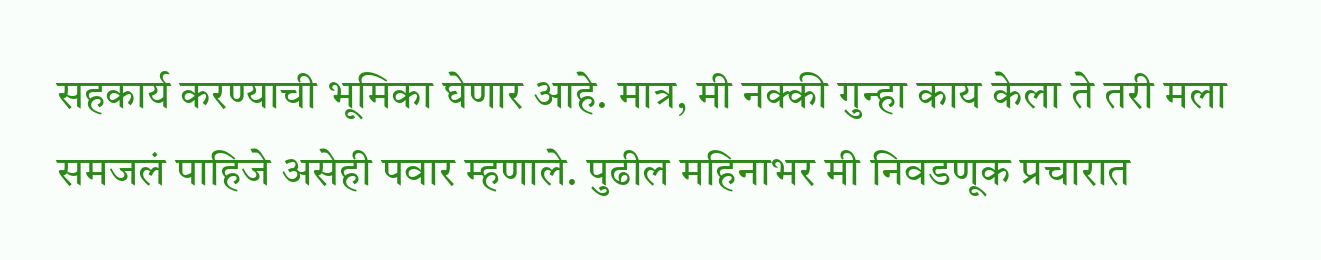सहकार्य करण्याची भूमिका घेणार आहे. मात्र, मी नक्की गुन्हा काय केला ते तरी मला समजलं पाहिजे असेही पवार म्हणाले. पुढील महिनाभर मी निवडणूक प्रचारात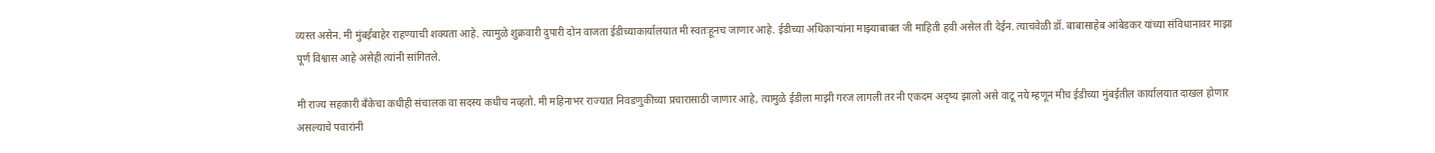व्यस्त असेन. मी मुंबईबाहेर राहण्याची शक्‍यता आहे. त्यामुळे शुक्रवारी दुपारी दोन वाजता ईडीच्याकार्यालयात मी स्वतःहूनच जाणार आहे. ईडीच्या अधिकाऱ्यांना माझ्याबाबत जी माहिती हवी असेल ती देईन. त्याचवेळी डॉ. बाबासाहेब आंबेडकर यांच्या संविधानावर माझा पूर्ण विश्वास आहे असेही त्यांनी सांगितले.

मी राज्य सहकारी बॅंकेचा कधीही संचालक वा सदस्य कधीच नव्हतो. मी महिनाभर राज्यात निवडणुकीच्या प्रचारासाठी जाणार आहे, त्यामुळे ईडीला माझी गरज लागली तर नी एकदम अदृष्य झालो असे वाटू नये म्हणून मीच ईडीच्या मुंबईतील कार्यालयात दाखल होणार असल्याचे पवारांनी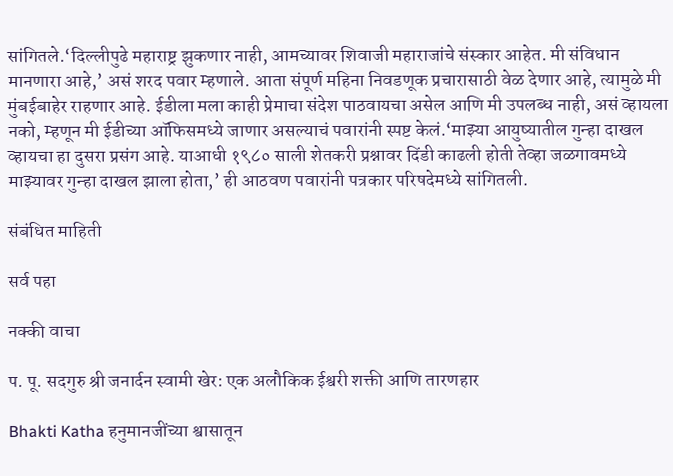सांगितले.‘दिल्लीपुढे महाराष्ट्र झुकणार नाही, आमच्यावर शिवाजी महाराजांचे संस्कार आहेत. मी संविधान मानणारा आहे,’ असं शरद पवार म्हणाले. आता संपूर्ण महिना निवडणूक प्रचारासाठी वेळ देणार आहे, त्यामुळे मी मुंबईबाहेर राहणार आहे. ईडीला मला काही प्रेमाचा संदेश पाठवायचा असेल आणि मी उपलब्ध नाही, असं व्हायला नको, म्हणून मी ईडीच्या ऑफिसमध्ये जाणार असल्याचं पवारांनी स्पष्ट केलं.‘माझ्या आयुष्यातील गुन्हा दाखल व्हायचा हा दुसरा प्रसंग आहे. याआधी १९८० साली शेतकरी प्रश्नावर दिंडी काढली होती तेव्हा जळगावमध्ये माझ्यावर गुन्हा दाखल झाला होता,’ ही आठवण पवारांनी पत्रकार परिषदेमध्ये सांगितली.

संबंधित माहिती

सर्व पहा

नक्की वाचा

प. पू. सदगुरु श्री जनार्दन स्वामी खेर: एक अलौकिक ईश्वरी शक्ती आणि तारणहार

Bhakti Katha हनुमानजींच्या श्वासातून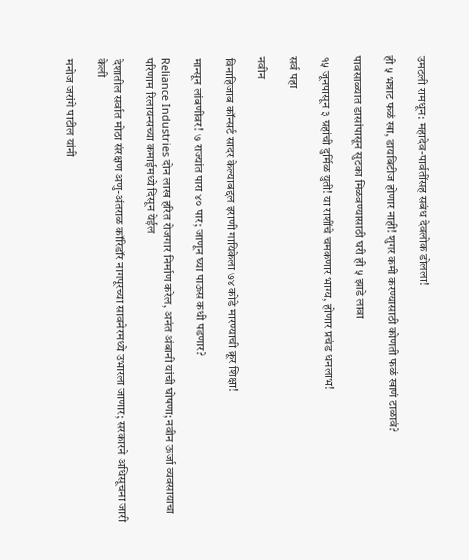उमटली रामधून: महादेव-पार्वतींसह सबंध देवलोक डोलला!

ही ५ भन्नाट फळं खा, डायबिटीज होणार नाही! शुगर कमी करण्यासाठी कोणती फळं खाणं टाळावं?

पावसाळ्यात डासांपासून सुटका मिळवण्यासाठी घरी ही ५ झाडे लावा

१५ जूनपासून ३ ग्रहांची दुर्मिळ युती! या राशींचे चमकणार भाग्य, होणार प्रचंड धनलाभ!

सर्व पहा

नवीन

विनाहिजाब कॉन्सर्ट सादर केल्याबद्दल इराणी गायिकेला ७४ कोडे मारण्याची क्रूर शिक्षा!

मान्सून लांबणीवर! ७ राज्यांत पारा ४० पार; जाणून घ्या पाऊस कधी पडणार?

Reliance Industries दोन लाख हरित रोजगार निर्माण करेल, अनंत अंबानी यांची घोषणा; नवीन ऊर्जा व्यवसायाचा परिणाम रिलायन्सच्या कमाईमध्ये दिसून येईल

देशातील सर्वात मोठा संरक्षण अणु-अंतराळ कॉरिडॉर नागपूरच्या सावनेरमध्ये उभारला जाणार; सरकारने अधिसूचना जारी केली

मनोज जरांगे पाटील यांनी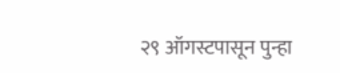२९ ऑगस्टपासून पुन्हा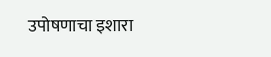उपोषणाचा इशारा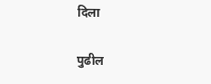दिला

पुढील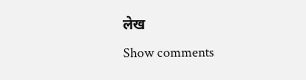लेख
Show comments